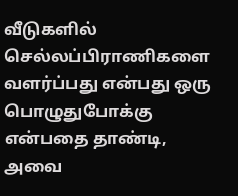வீடுகளில் செல்லப்பிராணிகளை வளர்ப்பது என்பது ஒரு பொழுதுபோக்கு என்பதை தாண்டி, அவை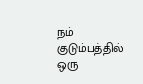நம் குடும்பத்தில் ஒரு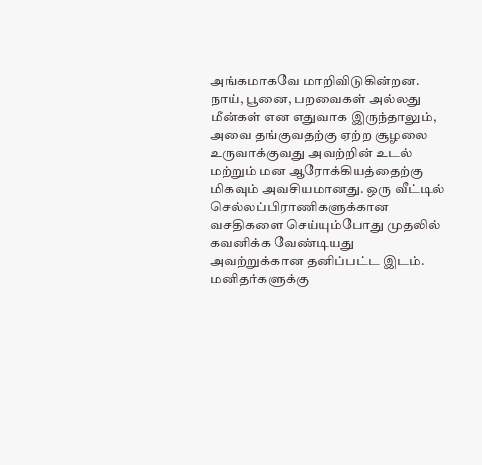அங்கமாகவே மாறிவிடுகின்றன. நாய், பூனை, பறவைகள் அல்லது மீன்கள் என எதுவாக இருந்தாலும், அவை தங்குவதற்கு ஏற்ற சூழலை உருவாக்குவது அவற்றின் உடல் மற்றும் மன ஆரோக்கியத்தைற்கு மிகவும் அவசியமானது. ஒரு வீட்டில் செல்லப்பிராணிகளுக்கான வசதிகளை செய்யும்போது முதலில் கவனிக்க வேண்டியது அவற்றுக்கான தனிப்பட்ட இடம்.
மனிதர்களுக்கு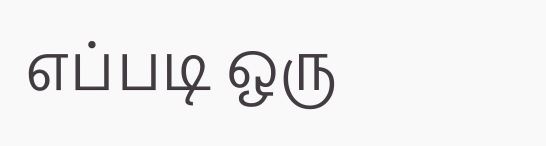எப்படி ஒரு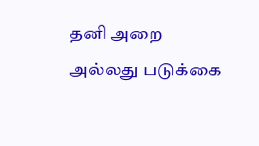தனி அறை அல்லது படுக்கை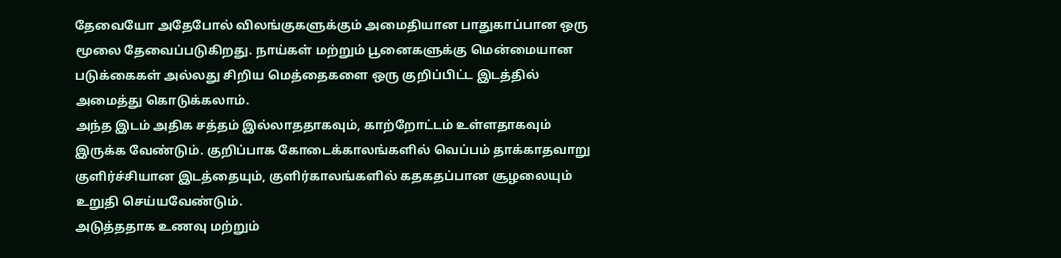தேவையோ அதேபோல் விலங்குகளுக்கும் அமைதியான பாதுகாப்பான ஒரு மூலை தேவைப்படுகிறது. நாய்கள் மற்றும் பூனைகளுக்கு மென்மையான படுக்கைகள் அல்லது சிறிய மெத்தைகளை ஒரு குறிப்பிட்ட இடத்தில் அமைத்து கொடுக்கலாம்.
அந்த இடம் அதிக சத்தம் இல்லாததாகவும், காற்றோட்டம் உள்ளதாகவும் இருக்க வேண்டும். குறிப்பாக கோடைக்காலங்களில் வெப்பம் தாக்காதவாறு குளிர்ச்சியான இடத்தையும், குளிர்காலங்களில் கதகதப்பான சூழலையும் உறுதி செய்யவேண்டும்.
அடுத்ததாக உணவு மற்றும்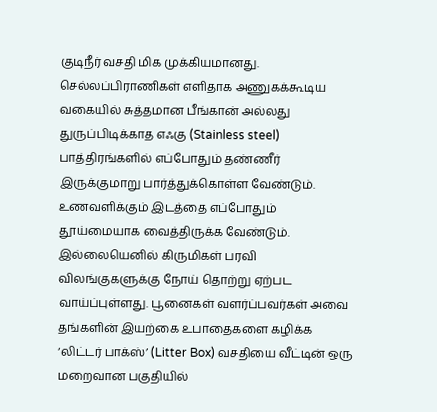குடிநீர் வசதி மிக முக்கியமானது. செல்லப்பிராணிகள் எளிதாக அணுகக்கூடிய வகையில் சுத்தமான பீங்கான் அல்லது துருப்பிடிக்காத எஃகு (Stainless steel) பாத்திரங்களில் எப்போதும் தண்ணீர் இருக்குமாறு பார்த்துக்கொள்ள வேண்டும். உணவளிக்கும் இடத்தை எப்போதும் தூய்மையாக வைத்திருக்க வேண்டும். இல்லையெனில் கிருமிகள் பரவி விலங்குகளுக்கு நோய் தொற்று ஏற்பட வாய்ப்புள்ளது. பூனைகள் வளர்ப்பவர்கள் அவை தங்களின் இயற்கை உபாதைகளை கழிக்க ‘லிட்டர் பாக்ஸ்’ (Litter Box) வசதியை வீட்டின் ஒரு மறைவான பகுதியில்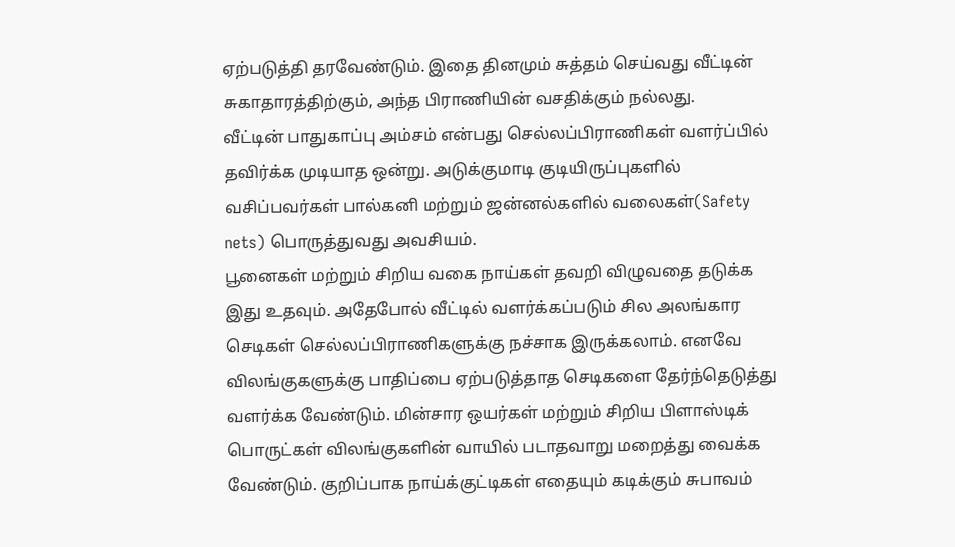ஏற்படுத்தி தரவேண்டும். இதை தினமும் சுத்தம் செய்வது வீட்டின் சுகாதாரத்திற்கும், அந்த பிராணியின் வசதிக்கும் நல்லது.
வீட்டின் பாதுகாப்பு அம்சம் என்பது செல்லப்பிராணிகள் வளர்ப்பில் தவிர்க்க முடியாத ஒன்று. அடுக்குமாடி குடியிருப்புகளில் வசிப்பவர்கள் பால்கனி மற்றும் ஜன்னல்களில் வலைகள்(Safety nets) பொருத்துவது அவசியம்.
பூனைகள் மற்றும் சிறிய வகை நாய்கள் தவறி விழுவதை தடுக்க இது உதவும். அதேபோல் வீட்டில் வளர்க்கப்படும் சில அலங்கார செடிகள் செல்லப்பிராணிகளுக்கு நச்சாக இருக்கலாம். எனவே விலங்குகளுக்கு பாதிப்பை ஏற்படுத்தாத செடிகளை தேர்ந்தெடுத்து வளர்க்க வேண்டும். மின்சார ஒயர்கள் மற்றும் சிறிய பிளாஸ்டிக் பொருட்கள் விலங்குகளின் வாயில் படாதவாறு மறைத்து வைக்க வேண்டும். குறிப்பாக நாய்க்குட்டிகள் எதையும் கடிக்கும் சுபாவம்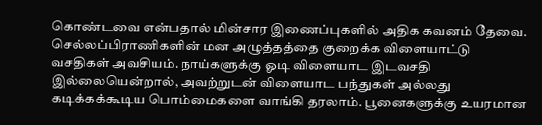கொண்டவை என்பதால் மின்சார இணைப்புகளில் அதிக கவனம் தேவை.
செல்லப்பிராணிகளின் மன அழுத்தத்தை குறைக்க விளையாட்டு வசதிகள் அவசியம். நாய்களுக்கு ஓடி விளையாட இடவசதி இல்லையென்றால், அவற்றுடன் விளையாட பந்துகள் அல்லது கடிக்கக்கூடிய பொம்மைகளை வாங்கி தரலாம். பூனைகளுக்கு உயரமான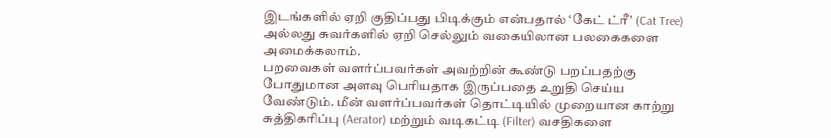இடங்களில் ஏறி குதிப்பது பிடிக்கும் என்பதால் ‘கேட் ட்ரீ’ (Cat Tree) அல்லது சுவர்களில் ஏறி செல்லும் வகையிலான பலகைகளை அமைக்கலாம்.
பறவைகள் வளர்ப்பவர்கள் அவற்றின் கூண்டு பறப்பதற்கு போதுமான அளவு பெரியதாக இருப்பதை உறுதி செய்ய வேண்டும். மீன் வளர்ப்பவர்கள் தொட்டியில் முறையான காற்று சுத்திகரிப்பு (Aerator) மற்றும் வடிகட்டி (Filter) வசதிகளை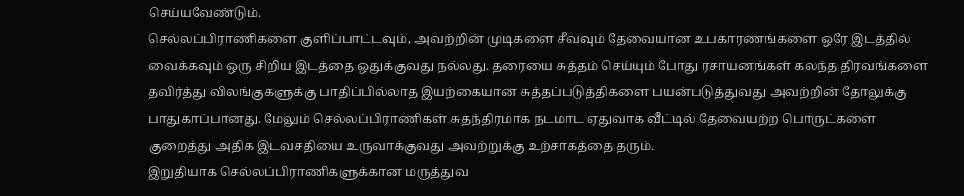செய்யவேண்டும்.
செல்லப்பிராணிகளை குளிப்பாட்டவும், அவற்றின் முடிகளை சீவவும் தேவையான உபகாரணங்களை ஒரே இடத்தில் வைக்கவும் ஒரு சிறிய இடத்தை ஒதுக்குவது நல்லது. தரையை சுத்தம் செய்யும் போது ரசாயனங்கள் கலந்த திரவங்களை தவிர்த்து விலங்குகளுக்கு பாதிப்பில்லாத இயற்கையான சுத்தப்படுத்திகளை பயன்படுத்துவது அவற்றின் தோலுக்கு பாதுகாப்பானது. மேலும் செல்லப்பிராணிகள் சுதந்திரமாக நடமாட ஏதுவாக வீட்டில் தேவையற்ற பொருட்களை குறைத்து அதிக இடவசதியை உருவாக்குவது அவற்றுக்கு உற்சாகத்தை தரும்.
இறுதியாக செல்லப்பிராணிகளுக்கான மருத்துவ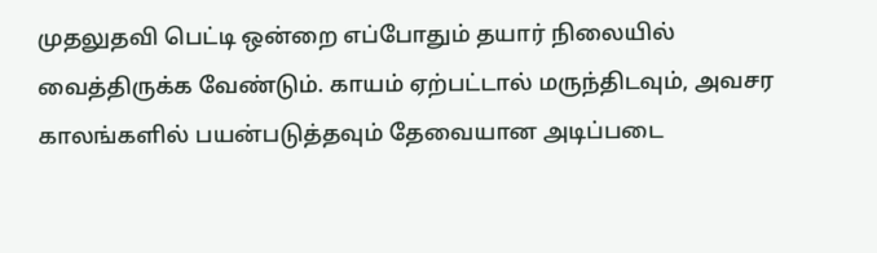முதலுதவி பெட்டி ஒன்றை எப்போதும் தயார் நிலையில் வைத்திருக்க வேண்டும். காயம் ஏற்பட்டால் மருந்திடவும், அவசர காலங்களில் பயன்படுத்தவும் தேவையான அடிப்படை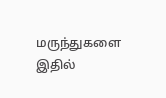மருந்துகளை இதில்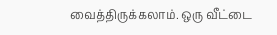வைத்திருக்கலாம். ஒரு வீட்டை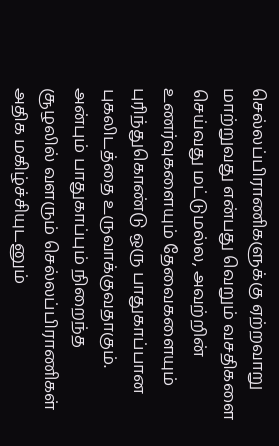செல்லப்பிராணிகளுக்கு ஏற்றவாறு மாற்றுவது என்பது வெறும் வசதிகளை செய்வது மட்டுமல்ல, அவற்றின் உணர்வுகளையும் தேவைகளையும் புரிந்துகொண்டு ஒரு பாதுகாப்பான புகலிடத்தை உருவாக்குவதாகும்.
அன்பும் பாதுகாப்பும் நிறைந்த சூழலில் வளரும் செல்லப்பிராணிகள் அதிக மகிழ்ச்சியுடனும்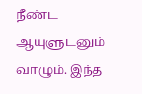நீண்ட ஆயுளுடனும் வாழும். இந்த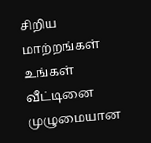சிறிய மாற்றங்கள் உங்கள் வீட்டினை முழுமையான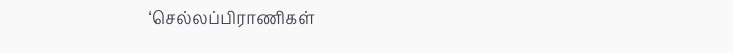‘செல்லப்பிராணிகள்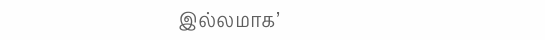இல்லமாக’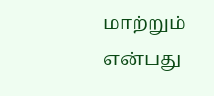மாற்றும் என்பது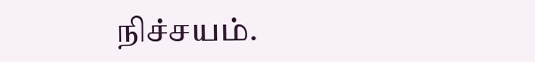நிச்சயம்.